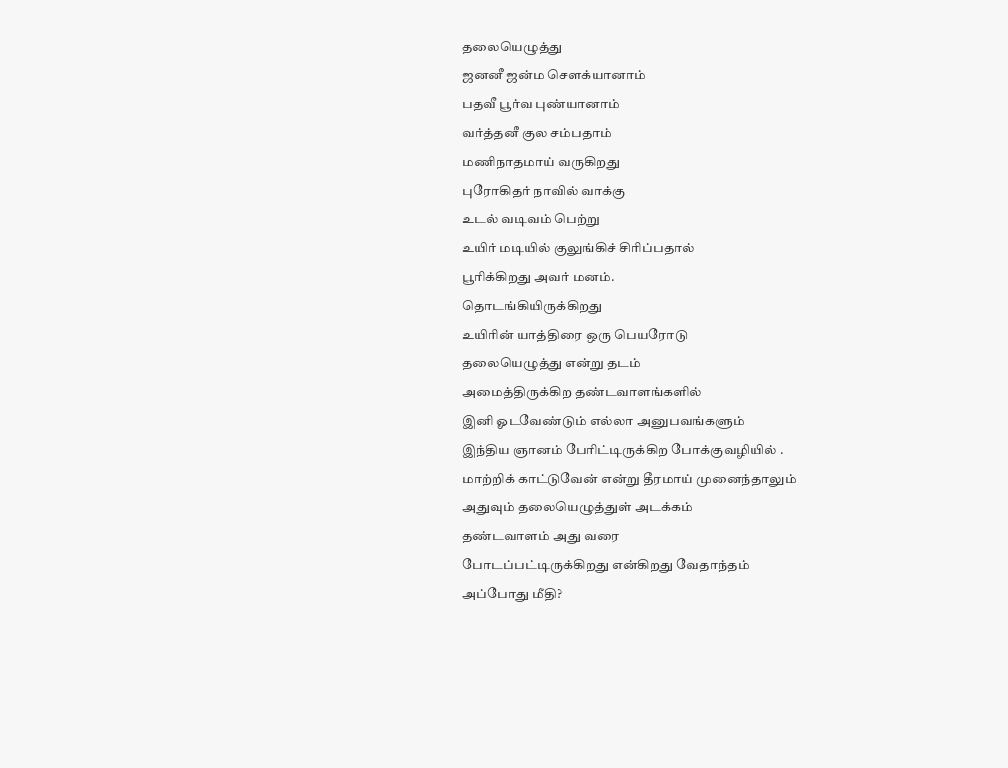தலையெழுத்து
ஜனனீ ஜன்ம சௌக்யானாம்
பதவீ பூர்வ புண்யானாம்
வர்த்தனீ குல சம்பதாம்
மணிநாதமாய் வருகிறது
புரோகிதர் நாவில் வாக்கு
உடல் வடிவம் பெற்று
உயிர் மடியில் குலுங்கிச் சிரிப்பதால்
பூரிக்கிறது அவர் மனம்.
தொடங்கியிருக்கிறது
உயிரின் யாத்திரை ஒரு பெயரோடு
தலையெழுத்து என்று தடம்
அமைத்திருக்கிற தண்டவாளங்களில்
இனி ஓடவேண்டும் எல்லா அனுபவங்களும்
இந்திய ஞானம் பேரிட்டிருக்கிற போக்குவழியில் .
மாற்றிக் காட்டுவேன் என்று தீரமாய் முனைந்தாலும்
அதுவும் தலையெழுத்துள் அடக்கம்
தண்டவாளம் அது வரை
போடப்பட்டிருக்கிறது என்கிறது வேதாந்தம்
அப்போது மீதி?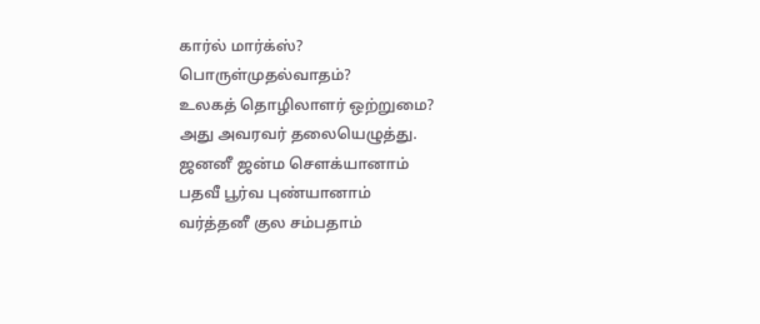கார்ல் மார்க்ஸ்?
பொருள்முதல்வாதம்?
உலகத் தொழிலாளர் ஒற்றுமை?
அது அவரவர் தலையெழுத்து.
ஜனனீ ஜன்ம சௌக்யானாம்
பதவீ பூர்வ புண்யானாம்
வர்த்தனீ குல சம்பதாம்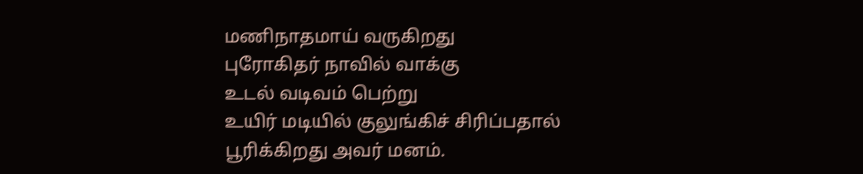மணிநாதமாய் வருகிறது
புரோகிதர் நாவில் வாக்கு
உடல் வடிவம் பெற்று
உயிர் மடியில் குலுங்கிச் சிரிப்பதால்
பூரிக்கிறது அவர் மனம்.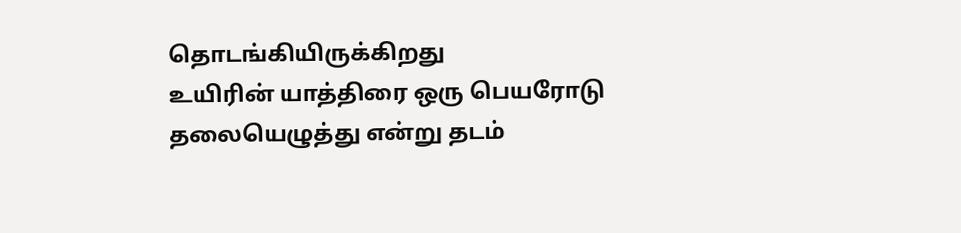தொடங்கியிருக்கிறது
உயிரின் யாத்திரை ஒரு பெயரோடு
தலையெழுத்து என்று தடம்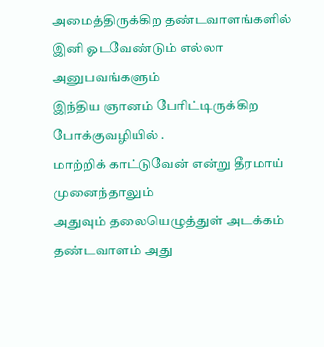அமைத்திருக்கிற தண்டவாளங்களில்
இனி ஓடவேண்டும் எல்லா அனுபவங்களும்
இந்திய ஞானம் பேரிட்டிருக்கிற போக்குவழியில் .
மாற்றிக் காட்டுவேன் என்று தீரமாய் முனைந்தாலும்
அதுவும் தலையெழுத்துள் அடக்கம்
தண்டவாளம் அது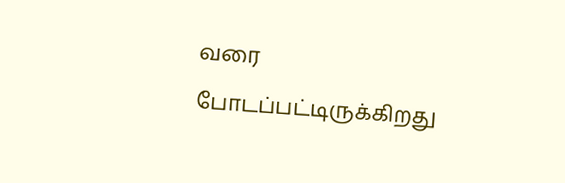வரை
போடப்பட்டிருக்கிறது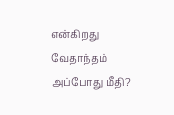என்கிறது வேதாந்தம்
அப்போது மீதி?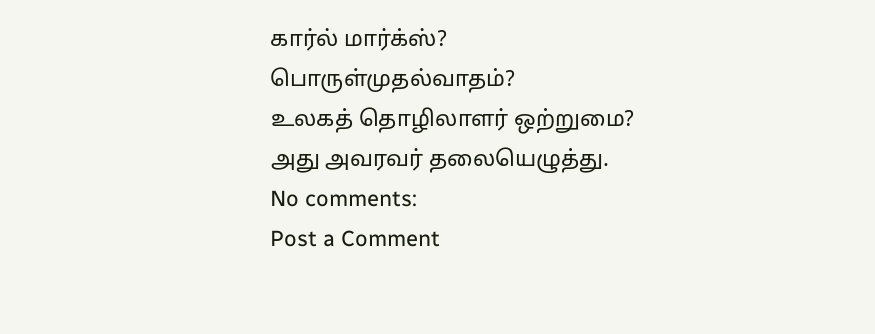கார்ல் மார்க்ஸ்?
பொருள்முதல்வாதம்?
உலகத் தொழிலாளர் ஒற்றுமை?
அது அவரவர் தலையெழுத்து.
No comments:
Post a Comment